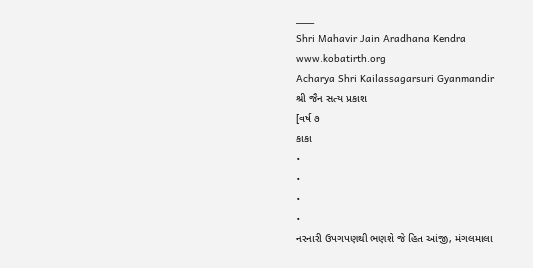___
Shri Mahavir Jain Aradhana Kendra
www.kobatirth.org
Acharya Shri Kailassagarsuri Gyanmandir
શ્રી જૈન સત્ય પ્રકાશ
[વર્ષ ૭
કાકા
•
•
•
•
નરનારી ઉપગપણથી ભણશે જે હિત આંજી, મંગલમાલા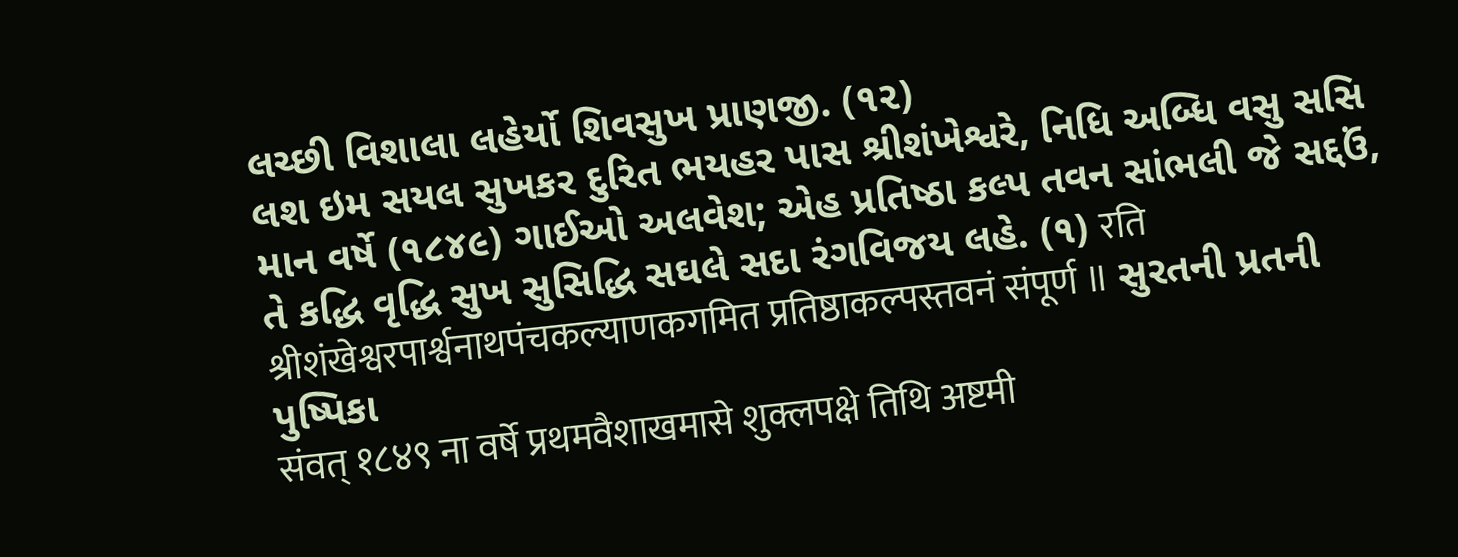લચ્છી વિશાલા લહેર્યો શિવસુખ પ્રાણજી. (૧૨)
લશ ઇમ સયલ સુખકર દુરિત ભયહર પાસ શ્રીશંખેશ્વરે, નિધિ અબ્ધિ વસુ સસિ માન વર્ષે (૧૮૪૯) ગાઈઓ અલવેશ; એહ પ્રતિષ્ઠા કલ્પ તવન સાંભલી જે સદ્દઉં,
તે કદ્ધિ વૃદ્ધિ સુખ સુસિદ્ધિ સઘલે સદા રંગવિજય લહે. (૧) रति श्रीशंखेश्वरपार्श्वनाथपंचकल्याणकगमित प्रतिष्ठाकल्पस्तवनं संपूर्ण ॥ સુરતની પ્રતની પુષ્પિકા
संवत् १८४९ ना वर्षे प्रथमवैशाखमासे शुक्लपक्षे तिथि अष्टमी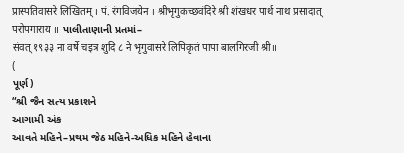प्रास्पतिवासरे लिखितम् । पं. रंगविजयेन । श्रीभृगुकच्छवंदिरे श्री शंखधर पार्थ नाथ प्रसादात् परोपगाराय ॥ પાલીતાણાની પ્રતમાં–
संवत् १९३३ ना वर्षे चइत्र शुदि ८ ने भृगुवासरे लिपिकृतं पापा बालगिरजी श्री॥
(
પૂર્ણ)
“શ્રી જૈન સત્ય પ્રકાશને
આગામી અંક
આવતે મહિને–પ્રથમ જેઠ મહિને-અધિક મહિને હેવાના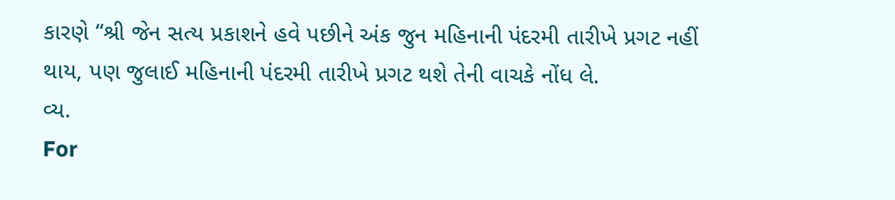કારણે “શ્રી જેન સત્ય પ્રકાશને હવે પછીને અંક જુન મહિનાની પંદરમી તારીખે પ્રગટ નહીં થાય, પણ જુલાઈ મહિનાની પંદરમી તારીખે પ્રગટ થશે તેની વાચકે નોંધ લે.
વ્ય.
For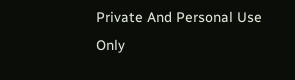Private And Personal Use Only